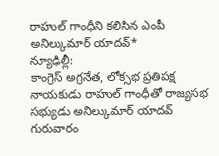రాహుల్ గాంధీని కలిసిన ఎంపీ అనిల్కుమార్ యాదవ్*
న్యూఢిల్లీ:
కాంగ్రెస్ అగ్రనేత, లోక్సభ ప్రతిపక్ష నాయకుడు రాహుల్ గాంధీతో రాజ్యసభ సభ్యుడు అనిల్కుమార్ యాదవ్ గురువారం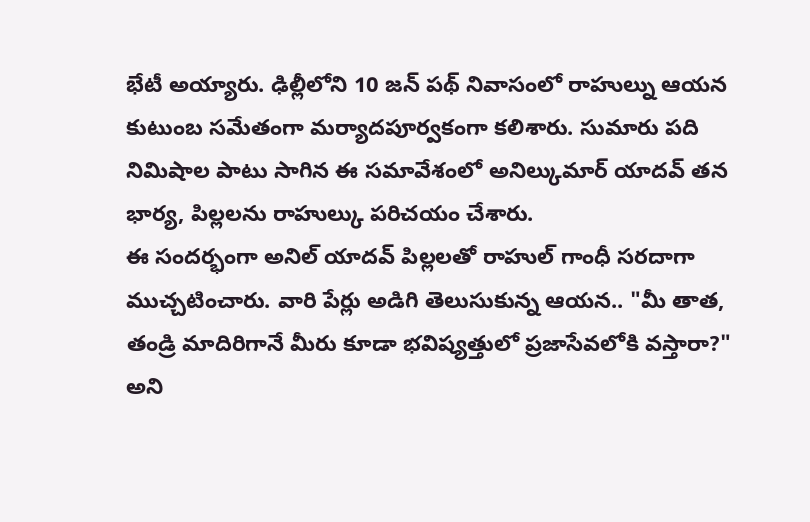భేటీ అయ్యారు. ఢిల్లీలోని 10 జన్ పథ్ నివాసంలో రాహుల్ను ఆయన కుటుంబ సమేతంగా మర్యాదపూర్వకంగా కలిశారు. సుమారు పది నిమిషాల పాటు సాగిన ఈ సమావేశంలో అనిల్కుమార్ యాదవ్ తన భార్య, పిల్లలను రాహుల్కు పరిచయం చేశారు.
ఈ సందర్భంగా అనిల్ యాదవ్ పిల్లలతో రాహుల్ గాంధీ సరదాగా ముచ్చటించారు. వారి పేర్లు అడిగి తెలుసుకున్న ఆయన.. "మీ తాత, తండ్రి మాదిరిగానే మీరు కూడా భవిష్యత్తులో ప్రజాసేవలోకి వస్తారా?" అని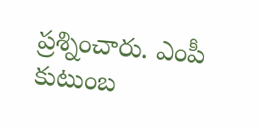ప్రశ్నించారు. ఎంపీ కుటుంబ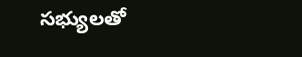సభ్యులతో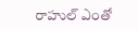రాహుల్ ఎంతో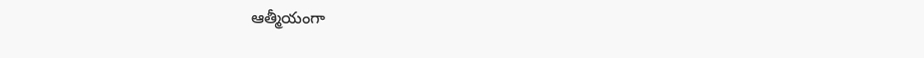ఆత్మీయంగా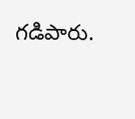గడిపారు.